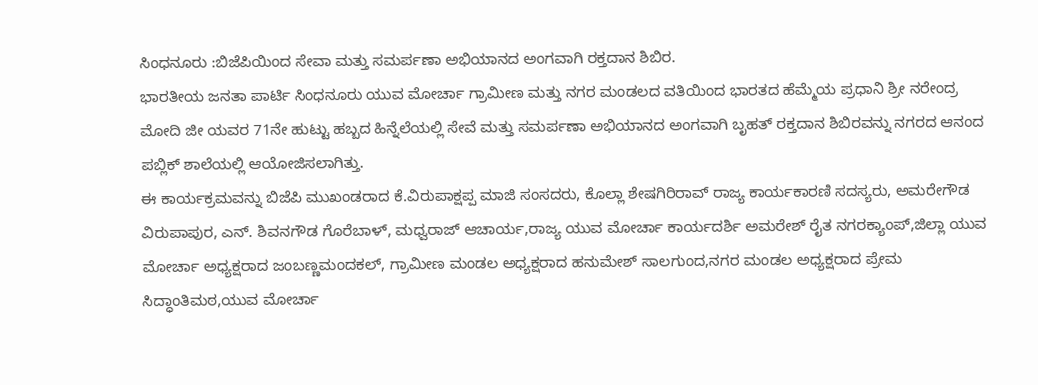ಸಿಂಧನೂರು :ಬಿಜೆಪಿಯಿಂದ ಸೇವಾ ಮತ್ತು ಸಮರ್ಪಣಾ ಅಭಿಯಾನದ ಅಂಗವಾಗಿ ರಕ್ತದಾನ ಶಿಬಿರ.
ಭಾರತೀಯ ಜನತಾ ಪಾರ್ಟಿ ಸಿಂಧನೂರು ಯುವ ಮೋರ್ಚಾ ಗ್ರಾಮೀಣ ಮತ್ತು ನಗರ ಮಂಡಲದ ವತಿಯಿಂದ ಭಾರತದ ಹೆಮ್ಮೆಯ ಪ್ರಧಾನಿ ಶ್ರೀ ನರೇಂದ್ರ ಮೋದಿ ಜೀ ಯವರ 71ನೇ ಹುಟ್ಟು ಹಬ್ಬದ ಹಿನ್ನೆಲೆಯಲ್ಲಿ ಸೇವೆ ಮತ್ತು ಸಮರ್ಪಣಾ ಅಭಿಯಾನದ ಅಂಗವಾಗಿ ಬೃಹತ್ ರಕ್ತದಾನ ಶಿಬಿರವನ್ನು ನಗರದ ಆನಂದ ಪಬ್ಲಿಕ್ ಶಾಲೆಯಲ್ಲಿ ಆಯೋಜಿಸಲಾಗಿತ್ತು.
ಈ ಕಾರ್ಯಕ್ರಮವನ್ನು ಬಿಜೆಪಿ ಮುಖಂಡರಾದ ಕೆ.ವಿರುಪಾಕ್ಷಪ್ಪ ಮಾಜಿ ಸಂಸದರು, ಕೊಲ್ಲಾ ಶೇಷಗಿರಿರಾವ್ ರಾಜ್ಯ ಕಾರ್ಯಕಾರಣಿ ಸದಸ್ಯರು, ಅಮರೇಗೌಡ ವಿರುಪಾಪುರ, ಎನ್. ಶಿವನಗೌಡ ಗೊರೆಬಾಳ್, ಮಧ್ವರಾಜ್ ಆಚಾರ್ಯ,ರಾಜ್ಯ ಯುವ ಮೋರ್ಚಾ ಕಾರ್ಯದರ್ಶಿ ಅಮರೇಶ್ ರೈತ ನಗರಕ್ಯಾಂಪ್,ಜಿಲ್ಲಾ ಯುವ ಮೋರ್ಚಾ ಅಧ್ಯಕ್ಷರಾದ ಜಂಬಣ್ಣಮಂದಕಲ್, ಗ್ರಾಮೀಣ ಮಂಡಲ ಅಧ್ಯಕ್ಷರಾದ ಹನುಮೇಶ್ ಸಾಲಗುಂದ,ನಗರ ಮಂಡಲ ಅಧ್ಯಕ್ಷರಾದ ಪ್ರೇಮ ಸಿದ್ಧಾಂತಿಮಠ,ಯುವ ಮೋರ್ಚಾ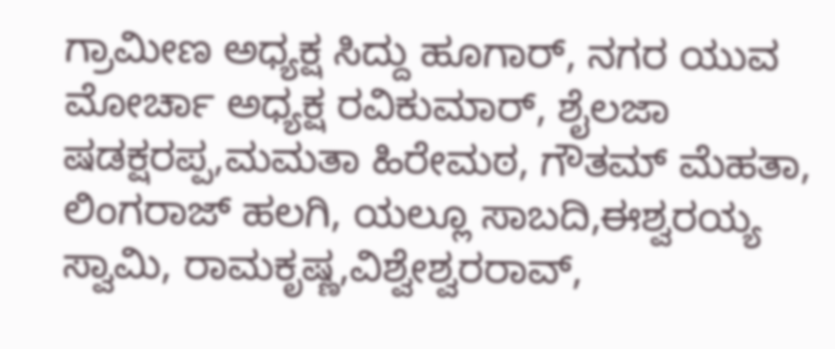ಗ್ರಾಮೀಣ ಅಧ್ಯಕ್ಷ ಸಿದ್ದು ಹೂಗಾರ್, ನಗರ ಯುವ ಮೋರ್ಚಾ ಅಧ್ಯಕ್ಷ ರವಿಕುಮಾರ್, ಶೈಲಜಾ ಷಡಕ್ಷರಪ್ಪ,ಮಮತಾ ಹಿರೇಮಠ, ಗೌತಮ್ ಮೆಹತಾ, ಲಿಂಗರಾಜ್ ಹಲಗಿ, ಯಲ್ಲೂ ಸಾಬದಿ,ಈಶ್ವರಯ್ಯ ಸ್ವಾಮಿ, ರಾಮಕೃಷ್ಣ,ವಿಶ್ವೇಶ್ವರರಾವ್,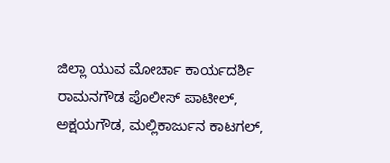ಜಿಲ್ಲಾ ಯುವ ಮೋರ್ಚಾ ಕಾರ್ಯದರ್ಶಿ ರಾಮನಗೌಡ ಪೊಲೀಸ್ ಪಾಟೀಲ್, ಅಕ್ಷಯಗೌಡ, ಮಲ್ಲಿಕಾರ್ಜುನ ಕಾಟಗಲ್,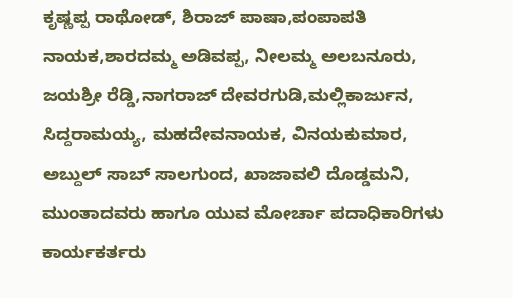ಕೃಷ್ಣಪ್ಪ ರಾಥೋಡ್, ಶಿರಾಜ್ ಪಾಷಾ,ಪಂಪಾಪತಿ ನಾಯಕ,ಶಾರದಮ್ಮ ಅಡಿವಪ್ಪ, ನೀಲಮ್ಮ ಅಲಬನೂರು, ಜಯಶ್ರೀ ರೆಡ್ಡಿ,ನಾಗರಾಜ್ ದೇವರಗುಡಿ,ಮಲ್ಲಿಕಾರ್ಜುನ, ಸಿದ್ದರಾಮಯ್ಯ, ಮಹದೇವನಾಯಕ, ವಿನಯಕುಮಾರ, ಅಬ್ದುಲ್ ಸಾಬ್ ಸಾಲಗುಂದ, ಖಾಜಾವಲಿ ದೊಡ್ಡಮನಿ, ಮುಂತಾದವರು ಹಾಗೂ ಯುವ ಮೋರ್ಚಾ ಪದಾಧಿಕಾರಿಗಳು ಕಾರ್ಯಕರ್ತರು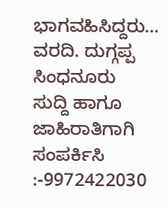ಭಾಗವಹಿಸಿದ್ದರು…
ವರದಿ. ದುಗ್ಗಪ್ಪ ಸಿಂಧನೂರು
ಸುದ್ದಿ ಹಾಗೂ ಜಾಹಿರಾತಿಗಾಗಿ ಸಂಪರ್ಕಿಸಿ :-9972422030